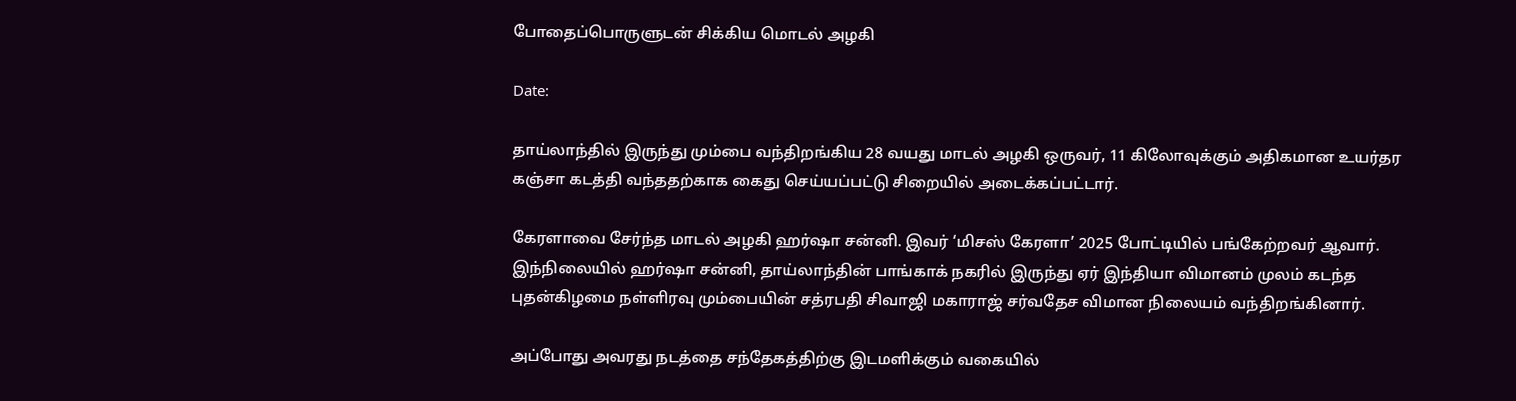போதைப்பொருளுடன் சிக்கிய மொடல் அழகி

Date:

தாய்லாந்தில் இருந்து மும்பை வந்திறங்கிய 28 வயது மாடல் அழகி ஒருவர், 11 கிலோவுக்கும் அதிகமான உயர்தர கஞ்சா கடத்தி வந்ததற்காக கைது செய்யப்பட்டு சிறையில் அடைக்கப்பட்டார்.

கேரளாவை சேர்ந்த மாடல் அழகி ஹர்ஷா சன்னி. இவர் ‘மிசஸ் கேரளா’ 2025 போட்டியில் பங்கேற்றவர் ஆவார். இந்நிலையில் ஹர்ஷா சன்னி, தாய்லாந்தின் பாங்காக் நகரில் இருந்து ஏர் இந்தியா விமானம் முலம் கடந்த புதன்கிழமை நள்ளிரவு மும்பையின் சத்ரபதி சிவாஜி மகாராஜ் சர்வதேச விமான நிலையம் வந்திறங்கினார்.

அப்போது அவரது நடத்தை சந்தேகத்திற்கு இடமளிக்கும் வகையில்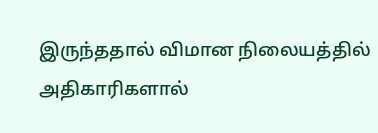இருந்ததால் விமான நிலையத்தில் அதிகாரிகளால்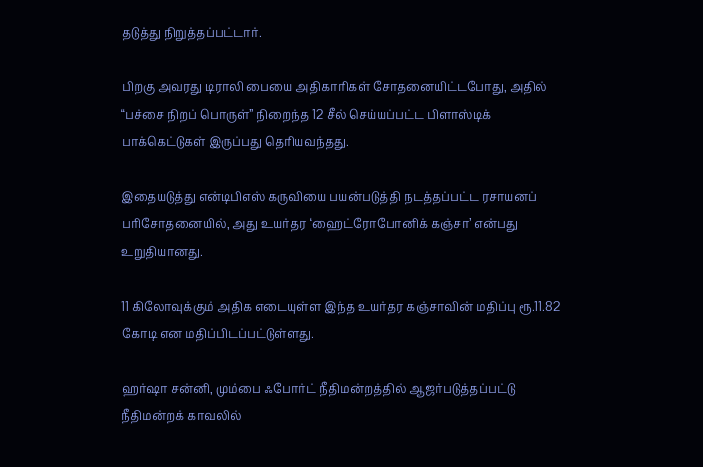தடுத்து நிறுத்தப்பட்டார்.

பிறகு அவரது டிராலி பையை அதிகாரிகள் சோதனையிட்டபோது, அதில் “பச்சை நிறப் பொருள்” நிறைந்த 12 சீல் செய்யப்பட்ட பிளாஸ்டிக் பாக்கெட்டுகள் இருப்பது தெரியவந்தது.

இதையடுத்து என்டிபிஎஸ் கருவியை பயன்படுத்தி நடத்தப்பட்ட ரசாயனப் பரிசோதனையில், அது உயர்தர ‘ஹைட்ரோபோனிக் கஞ்சா’ என்பது உறுதியானது.

11 கிலோவுக்கும் அதிக எடையுள்ள இந்த உயர்தர கஞ்சாவின் மதிப்பு ரூ.11.82 கோடி என மதிப்பிடப்பட்டுள்ளது.

ஹர்ஷா சன்னி, மும்பை ஃபோர்ட் நீதிமன்றத்தில் ஆஜர்படுத்தப்பட்டு நீதிமன்றக் காவலில்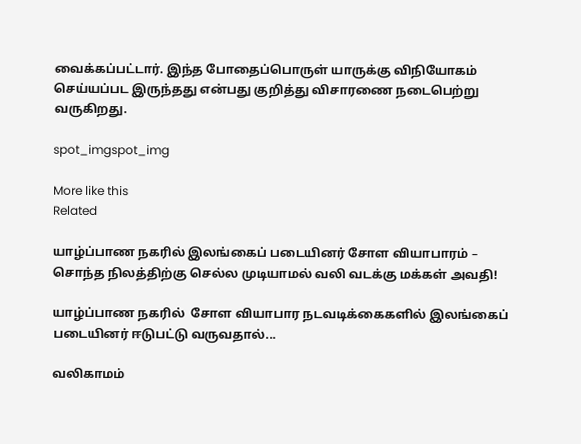வைக்கப்பட்டார். இந்த போதைப்பொருள் யாருக்கு விநியோகம் செய்யப்பட இருந்தது என்பது குறித்து விசாரணை நடைபெற்று வருகிறது.

spot_imgspot_img

More like this
Related

யாழ்ப்பாண நகரில் இலங்கைப் படையினர் சோள வியாபாரம் – சொந்த நிலத்திற்கு செல்ல முடியாமல் வலி வடக்கு மக்கள் அவதி!

யாழ்ப்பாண நகரில்  சோள வியாபார நடவடிக்கைகளில் இலங்கைப் படையினர் ஈடுபட்டு வருவதால்...

வலிகாமம்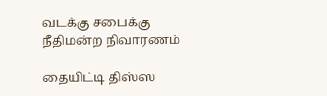வடக்கு சபைக்கு நீதிமன்ற நிவாரணம்

தையிட்டி திஸ்ஸ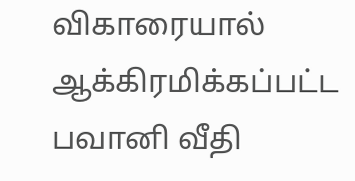விகாரையால் ஆக்கிரமிக்கப்பட்ட பவானி வீதி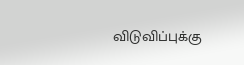விடுவிப்புக்கு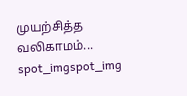முயற்சித்த வலிகாமம்...
spot_imgspot_img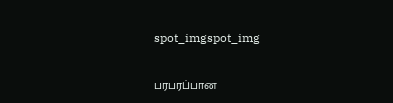spot_imgspot_img

பரபரப்பான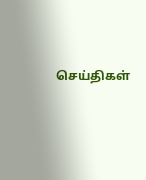செய்திகள்